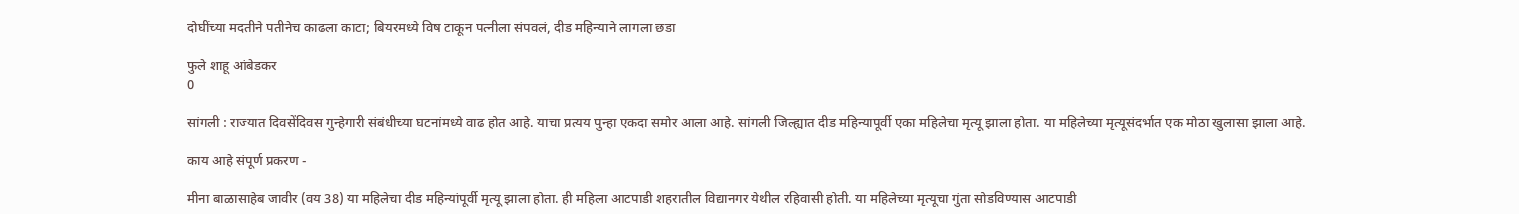दोघींच्या मदतीने पतीनेच काढला काटा; बियरमध्ये विष टाकून पत्नीला संपवलं, दीड महिन्याने लागला छडा

फुले शाहू आंबेडकर
0

सांगली : राज्यात दिवसेंदिवस गुन्हेगारी संबंधीच्या घटनांमध्ये वाढ होत आहे. याचा प्रत्यय पुन्हा एकदा समोर आला आहे. सांगली जिल्ह्यात दीड महिन्यापूर्वी एका महिलेचा मृत्यू झाला होता. या महिलेच्या मृत्यूसंदर्भात एक मोठा खुलासा झाला आहे.

काय आहे संपूर्ण प्रकरण -

मीना बाळासाहेब जावीर (वय 38) या महिलेचा दीड महिन्यांपूर्वी मृत्यू झाला होता. ही महिला आटपाडी शहरातील विद्यानगर येथील रहिवासी होती. या महिलेच्या मृत्यूचा गुंता सोडविण्यास आटपाडी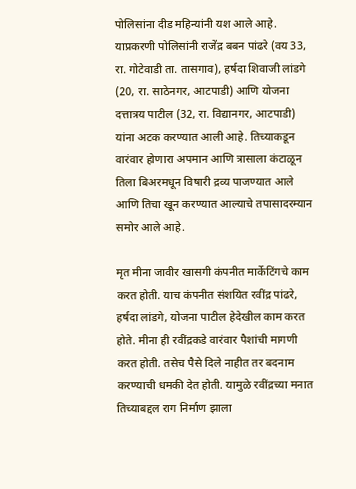पोलिसांना दीड महिन्यांनी यश आले आहे. याप्रकरणी पोलिसांनी राजेंद्र बबन पांढरे (वय 33, रा. गोटेवाडी ता. तासगाव), हर्षदा शिवाजी लांडगे (20, रा. साठेनगर, आटपाडी) आणि योजना दत्तात्रय पाटील (32, रा. विद्यानगर, आटपाडी) यांना अटक करण्यात आली आहे. तिच्याकडून वारंवार होणारा अपमान आणि त्रासाला कंटाळून तिला बिअरमधून विषारी द्रव्य पाजण्यात आले आणि तिचा खून करण्यात आल्याचे तपासादरम्यान समोर आले आहे.

मृत मीना जावीर खासगी कंपनीत मार्केटिंगचे काम करत होती. याच कंपनीत संशयित रवींद्र पांढरे, हर्षदा लांडगे, योजना पाटील हेदेखील काम करत होते. मीना ही रवींद्रकडे वारंवार पैशांची मागणी करत होती. तसेच पैसे दिले नाहीत तर बदनाम करण्याची धमकी देत होती. यामुळे रवींद्रच्या मनात तिच्याबद्दल राग निर्माण झाला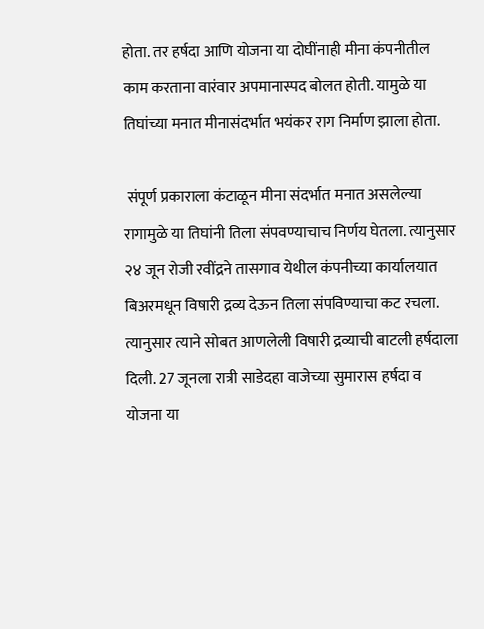होता. तर हर्षदा आणि योजना या दोघींनाही मीना कंपनीतील काम करताना वारंवार अपमानास्पद बोलत होती. यामुळे या तिघांच्या मनात मीनासंदर्भात भयंकर राग निर्माण झाला होता.

 संपूर्ण प्रकाराला कंटाळून मीना संदर्भात मनात असलेल्या रागामुळे या तिघांनी तिला संपवण्याचाच निर्णय घेतला. त्यानुसार २४ जून रोजी रवींद्रने तासगाव येथील कंपनीच्या कार्यालयात बिअरमधून विषारी द्रव्य देऊन तिला संपविण्याचा कट रचला. त्यानुसार त्याने सोबत आणलेली विषारी द्रव्याची बाटली हर्षदाला दिली. 27 जूनला रात्री साडेदहा वाजेच्या सुमारास हर्षदा व योजना या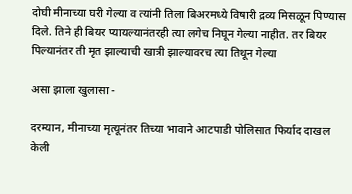दोघी मीनाच्या घरी गेल्या व त्यांनी तिला बिअरमध्ये विषारी द्रव्य मिसळून पिण्यास दिले. तिने ही बियर प्यायल्यानंतरही त्या लगेच निघून गेल्या नाहीत. तर बियर पिल्यानंतर ती मृत झाल्याची खात्री झाल्यावरच त्या तिथून गेल्या

असा झाला खुलासा -

दरम्यान, मीनाच्या मृत्यूनंतर तिच्या भावाने आटपाडी पोलिसात फिर्याद दाखल केली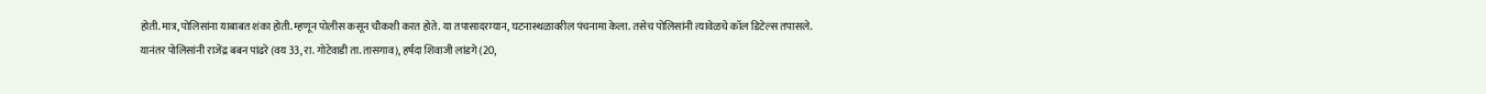होती. मात्र, पोलिसांना याबाबत शंका होती. म्हणून पोलीस कसून चौकशी करत होते. या तपासादरम्यान, घटनास्थळावरील पंचनामा केला. तसेच पोलिसांनी त्यावेळचे कॉल डिटेल्स तपासले. यानंतर पोलिसांनी राजेंद्र बबन पांढरे (वय 33, रा. गोटेवाडी ता. तासगाव), हर्षदा शिवाजी लांडगे (20,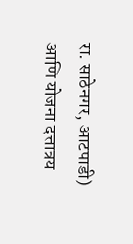रा. साठेनगर, आटपाडी) आणि योजना दत्तात्रय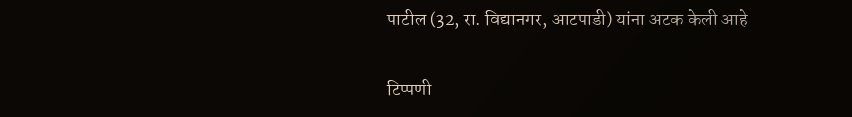पाटील (32, रा. विद्यानगर, आटपाडी) यांना अटक केली आहे


टिप्पणी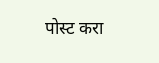पोस्ट करा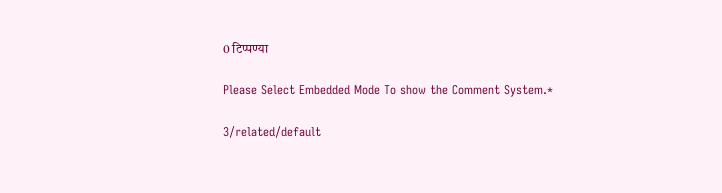0 टिप्पण्या

Please Select Embedded Mode To show the Comment System.*

3/related/default